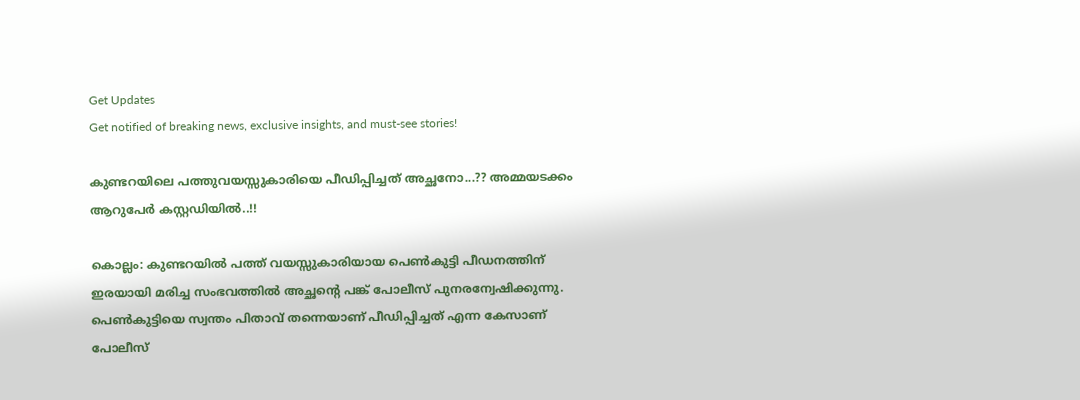Get Updates
Get notified of breaking news, exclusive insights, and must-see stories!

കുണ്ടറയിലെ പത്തുവയസ്സുകാരിയെ പീഡിപ്പിച്ചത് അച്ഛനോ...?? അമ്മയടക്കം ആറുപേര്‍ കസ്റ്റഡിയില്‍..!!

കൊല്ലം: കുണ്ടറയില്‍ പത്ത് വയസ്സുകാരിയായ പെണ്‍കുട്ടി പീഡനത്തിന് ഇരയായി മരിച്ച സംഭവത്തില്‍ അച്ഛന്റെ പങ്ക് പോലീസ് പുനരന്വേഷിക്കുന്നു. പെണ്‍കുട്ടിയെ സ്വന്തം പിതാവ് തന്നെയാണ് പീഡിപ്പിച്ചത് എന്ന കേസാണ് പോലീസ്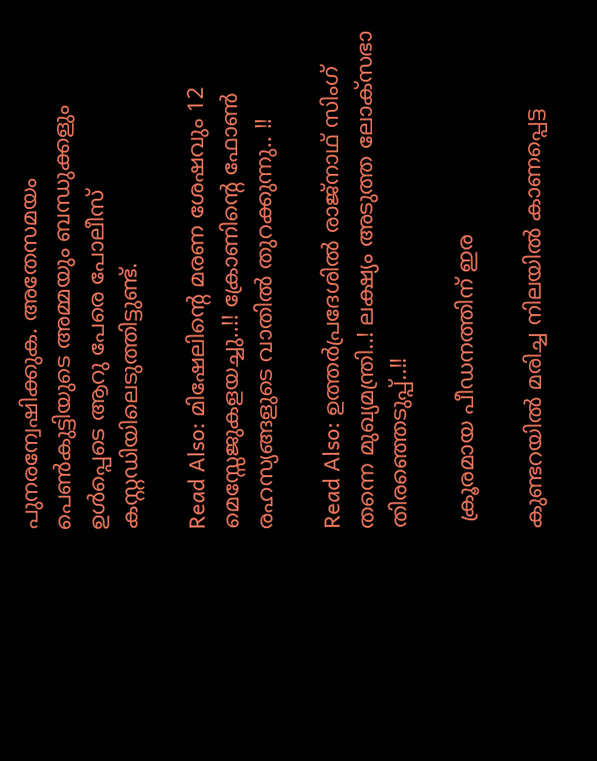പുനരന്വേഷിക്കുക. അതേസമയം പെണ്‍കുട്ടിയുടെ അമ്മയും ബന്ധുക്കളും ഉള്‍പ്പെടെ ആറു പേരെ പോലീസ് കസ്റ്റഡിയിലെടുത്തിട്ടുണ്ട്.

Read Also: മിഷേലിന്റെ മരണ ശേഷവും 12 മെസ്സേജുകളയച്ചു..!! ക്രോണിന്റെ ഫോണ്‍ രഹസ്യങ്ങളുടെ വാതില്‍ തുറക്കുന്നു.. !!

Read Also: ഉത്തര്‍പ്രദേശില്‍ രാജ്‌നാഥ് സിംഗ് തന്നെ മുഖ്യമന്ത്രി..! ലക്ഷ്യം അടുത്ത ലോക്‌സഭാ തിരഞ്ഞെടുപ്പ്..!!

 ക്രൂരമായ പീഡനത്തിന് ഇര

കുണ്ടറയില്‍ മരിച്ച നിലയില്‍ കാണപ്പെട്ട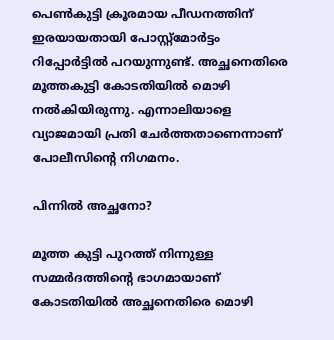പെണ്‍കുട്ടി ക്രൂരമായ പീഡനത്തിന് ഇരയായതായി പോസ്റ്റ്‌മോര്‍ട്ടം റിപ്പോര്‍ട്ടില്‍ പറയുന്നുണ്ട്. അച്ഛനെതിരെ മൂത്തകുട്ടി കോടതിയില്‍ മൊഴി നല്‍കിയിരുന്നു. എന്നാലിയാളെ വ്യാജമായി പ്രതി ചേര്‍ത്തതാണെന്നാണ് പോലീസിന്റെ നിഗമനം.

പിന്നിൽ അച്ഛനോ?

മൂത്ത കുട്ടി പുറത്ത് നിന്നുള്ള സമ്മര്‍ദത്തിന്റെ ഭാഗമായാണ് കോടതിയില്‍ അച്ഛനെതിരെ മൊഴി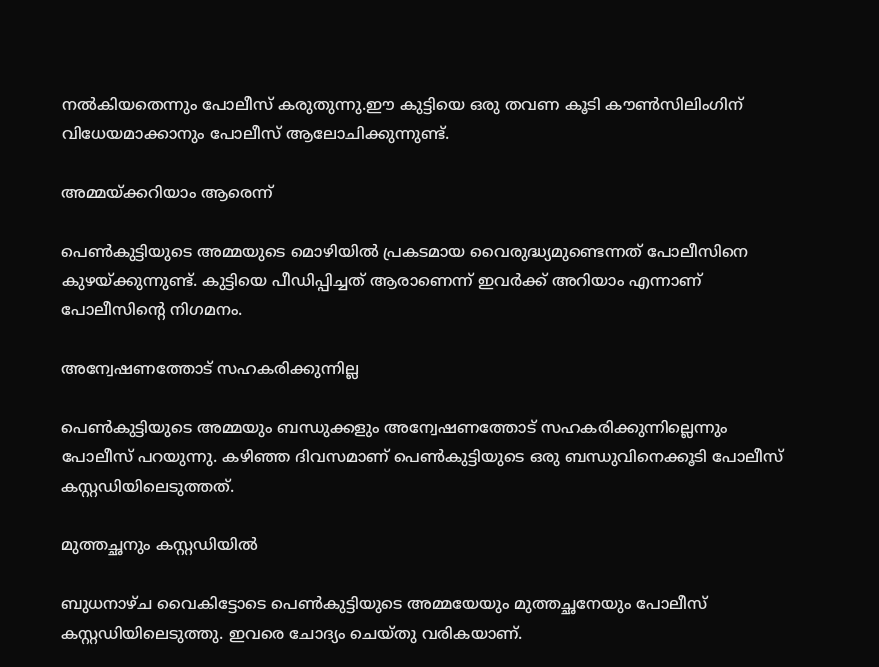നല്‍കിയതെന്നും പോലീസ് കരുതുന്നു.ഈ കുട്ടിയെ ഒരു തവണ കൂടി കൗണ്‍സിലിംഗിന് വിധേയമാക്കാനും പോലീസ് ആലോചിക്കുന്നുണ്ട്.

അമ്മയ്ക്കറിയാം ആരെന്ന്

പെണ്‍കുട്ടിയുടെ അമ്മയുടെ മൊഴിയില്‍ പ്രകടമായ വൈരുദ്ധ്യമുണ്ടെന്നത് പോലീസിനെ കുഴയ്ക്കുന്നുണ്ട്. കുട്ടിയെ പീഡിപ്പിച്ചത് ആരാണെന്ന് ഇവര്‍ക്ക് അറിയാം എന്നാണ് പോലീസിന്റെ നിഗമനം.

അന്വേഷണത്തോട് സഹകരിക്കുന്നില്ല

പെണ്‍കുട്ടിയുടെ അമ്മയും ബന്ധുക്കളും അന്വേഷണത്തോട് സഹകരിക്കുന്നില്ലെന്നും പോലീസ് പറയുന്നു. കഴിഞ്ഞ ദിവസമാണ് പെണ്‍കുട്ടിയുടെ ഒരു ബന്ധുവിനെക്കൂടി പോലീസ് കസ്റ്റഡിയിലെടുത്തത്.

മുത്തച്ഛനും കസ്റ്റഡിയിൽ

ബുധനാഴ്ച വൈകിട്ടോടെ പെണ്‍കുട്ടിയുടെ അമ്മയേയും മുത്തച്ഛനേയും പോലീസ് കസ്റ്റഡിയിലെടുത്തു. ഇവരെ ചോദ്യം ചെയ്തു വരികയാണ്.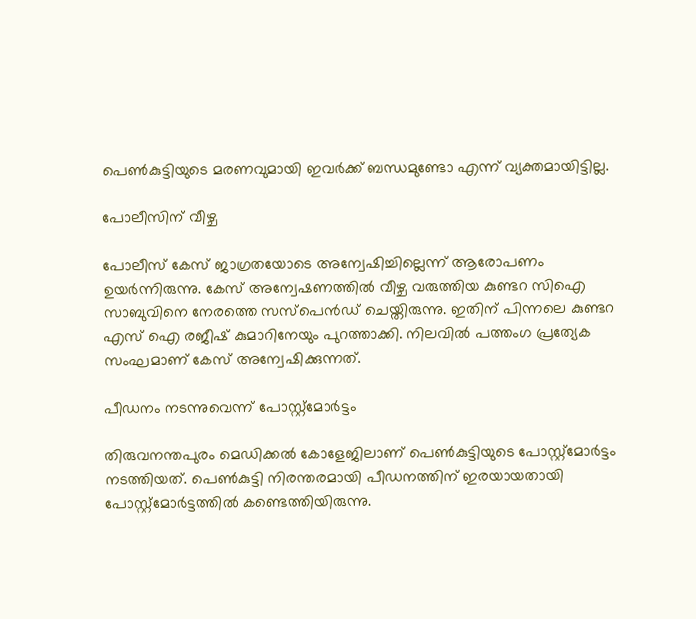പെണ്‍കുട്ടിയുടെ മരണവുമായി ഇവര്‍ക്ക് ബന്ധമുണ്ടോ എന്ന് വ്യക്തമായിട്ടില്ല.

പോലീസിന് വീഴ്ച

പോലീസ് കേസ് ജാഗ്രതയോടെ അന്വേഷിച്ചില്ലെന്ന് ആരോപണം ഉയര്‍ന്നിരുന്നു. കേസ് അന്വേഷണത്തില്‍ വീഴ്ച വരുത്തിയ കുണ്ടറ സിഐ സാബുവിനെ നേരത്തെ സസ്‌പെന്‍ഡ് ചെയ്തിരുന്നു. ഇതിന് പിന്നലെ കുണ്ടറ എസ് ഐ രജീഷ് കുമാറിനേയും പുറത്താക്കി. നിലവിൽ പത്തംഗ പ്രത്യേക സംഘമാണ് കേസ് അന്വേഷിക്കുന്നത്.

പീഡനം നടന്നുവെന്ന് പോസ്റ്റ്മോർട്ടം

തിരുവനന്തപുരം മെഡിക്കല്‍ കോളേജിലാണ് പെണ്‍കുട്ടിയുടെ പോസ്റ്റ്‌മോര്‍ട്ടം നടത്തിയത്. പെണ്‍കുട്ടി നിരന്തരമായി പീഡനത്തിന് ഇരയായതായി പോസ്റ്റ്‌മോര്‍ട്ടത്തില്‍ കണ്ടെത്തിയിരുന്നു.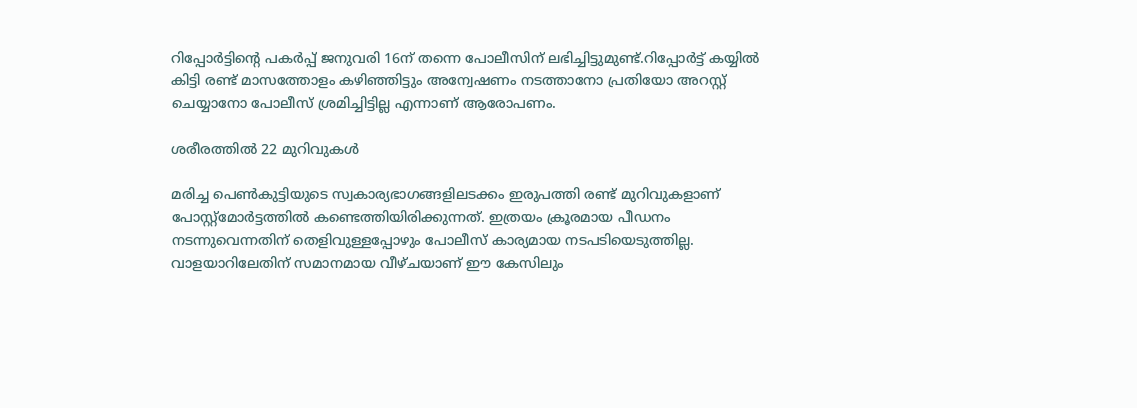റിപ്പോര്‍ട്ടിന്റെ പകര്‍പ്പ് ജനുവരി 16ന് തന്നെ പോലീസിന് ലഭിച്ചിട്ടുമുണ്ട്.റിപ്പോര്‍ട്ട് കയ്യില്‍ കിട്ടി രണ്ട് മാസത്തോളം കഴിഞ്ഞിട്ടും അന്വേഷണം നടത്താനോ പ്രതിയോ അറസ്റ്റ് ചെയ്യാനോ പോലീസ് ശ്രമിച്ചിട്ടില്ല എന്നാണ് ആരോപണം.

ശരീരത്തിൽ 22 മുറിവുകൾ

മരിച്ച പെണ്‍കുട്ടിയുടെ സ്വകാര്യഭാഗങ്ങളിലടക്കം ഇരുപത്തി രണ്ട് മുറിവുകളാണ് പോസ്റ്റ്‌മോര്‍ട്ടത്തില്‍ കണ്ടെത്തിയിരിക്കുന്നത്. ഇത്രയം ക്രൂരമായ പീഡനം നടന്നുവെന്നതിന് തെളിവുള്ളപ്പോഴും പോലീസ് കാര്യമായ നടപടിയെടുത്തില്ല. വാളയാറിലേതിന് സമാനമായ വീഴ്ചയാണ് ഈ കേസിലും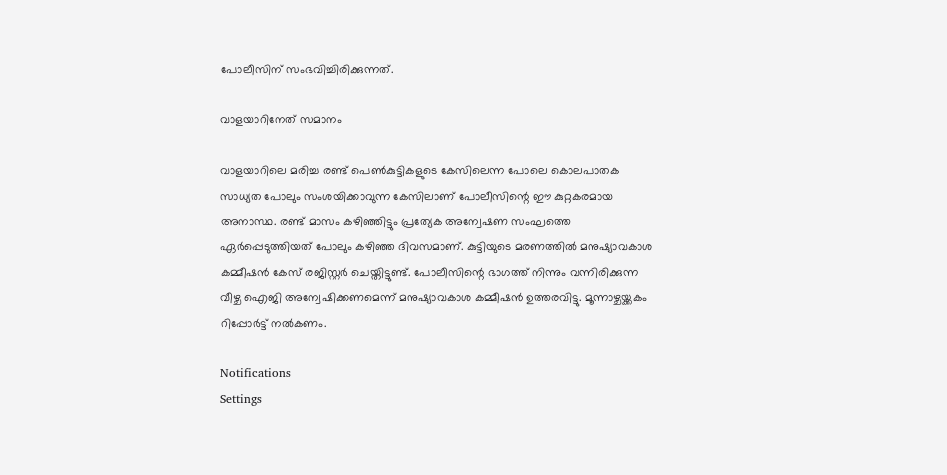പോലീസിന് സംഭവിച്ചിരിക്കുന്നത്.

വാളയാറിനേത് സമാനം

വാളയാറിലെ മരിച്ച രണ്ട് പെണ്‍കുട്ടികളുടെ കേസിലെന്ന പോലെ കൊലപാതക സാധ്യത പോലും സംശയിക്കാവുന്ന കേസിലാണ് പോലീസിന്റെ ഈ കുറ്റകരമായ അനാസ്ഥ. രണ്ട് മാസം കഴിഞ്ഞിട്ടും പ്രത്യേക അന്വേഷണ സംഘത്തെ ഏര്‍പ്പെടുത്തിയത് പോലും കഴിഞ്ഞ ദിവസമാണ്. കുട്ടിയുടെ മരണത്തില്‍ മനുഷ്യാവകാശ കമ്മീഷന്‍ കേസ് രജിസ്റ്റര്‍ ചെയ്തിട്ടുണ്ട്. പോലീസിന്റെ ഭാഗത്ത് നിന്നും വന്നിരിക്കുന്ന വീഴ്ച ഐജി അന്വേഷിക്കണമെന്ന് മനുഷ്യാവകാശ കമ്മീഷന്‍ ഉത്തരവിട്ടു. മൂന്നാഴ്ചയ്ക്കകം റിപ്പോര്‍ട്ട് നല്‍കണം.

Notifications
Settings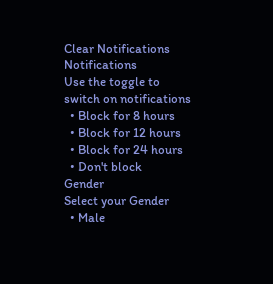Clear Notifications
Notifications
Use the toggle to switch on notifications
  • Block for 8 hours
  • Block for 12 hours
  • Block for 24 hours
  • Don't block
Gender
Select your Gender
  • Male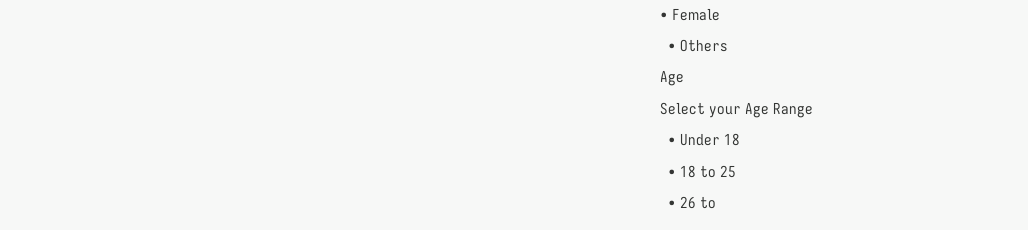• Female
  • Others
Age
Select your Age Range
  • Under 18
  • 18 to 25
  • 26 to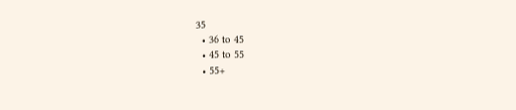35
  • 36 to 45
  • 45 to 55
  • 55+